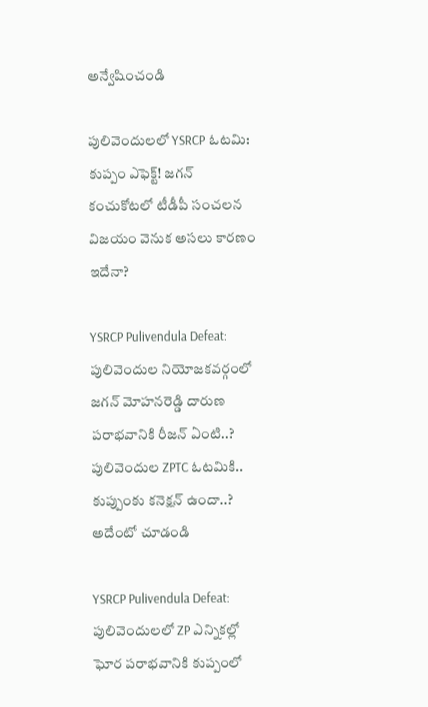అన్వేషించండి

పులివెందులలో YSRCP ఓటమి: కుప్పం ఎఫెక్ట్! జగన్ కంచుకోటలో టీడీపీ సంచలన విజయం వెనుక అసలు కారణం ఇదేనా?

YSRCP Pulivendula Defeat: పులివెందుల నియోజకవర్గంలో జగన్ మోహనరెడ్డి దారుణ పరాభవానికి రీజన్ ఏంటి..? పులివెందుల ZPTC ఓటమికి.. కుప్పుంకు కనెక్షన్ ఉందా..? అదేంటో చూడండి

YSRCP Pulivendula Defeat: పులివెందులలో ZP ఎన్నికల్లో ఘోర పరాభవానికి కుప్పంలో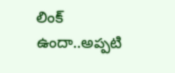లింక్ ఉందా..అప్పటి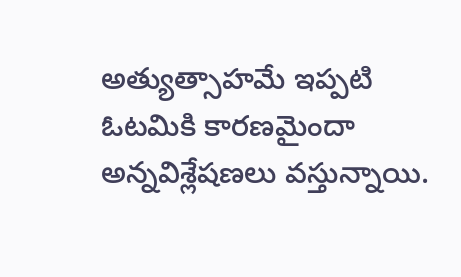అత్యుత్సాహమే ఇప్పటి ఓటమికి కారణమైందా అన్నవిశ్లేషణలు వస్తున్నాయి.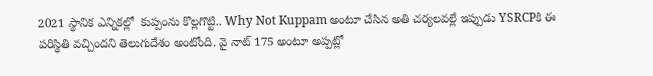2021 స్థానిక ఎన్నికల్లో  కుప్పంను కొల్లగొట్టి.. Why Not Kuppam అంటూ చేసిన అతి చర్యలవల్లే ఇప్పుడు YSRCPకి ఈ పరిస్థితి వచ్చిందని తెలుగుదేశం అంటోంది. వై నాట్ 175 అంటూ అప్పట్లో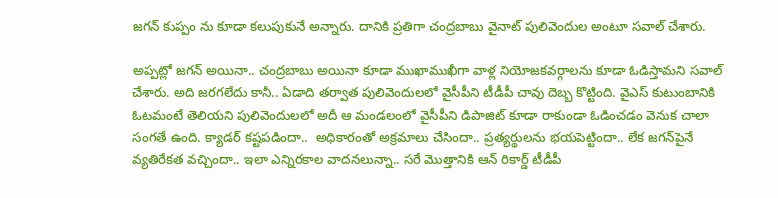జగన్ కుప్పం ను కూడా కలుపుకునే అన్నారు. దానికి ప్రతిగా చంద్రబాబు వైనాట్ పులివెందుల అంటూ సవాల్ చేశారు.

అప్పట్లో జగన్ అయినా.. చంద్రబాబు అయినా కూడా ముఖాముఖీగా వాళ్ల నియోజకవర్గాలను కూడా ఓడిస్తామని సవాల్ చేశారు. అది జరగలేదు కానీ.. ఏడాది తర్వాత పులివెందులలో వైసీపీని టీడీపీ చావు దెబ్బ కొట్టింది. వైఎస్ కుటుంబానికి ఓటమంటే తెలియని పులివెందులలో అదీ ఆ మండలంలో వైసీపీని డిపాజిట్ కూడా రాకుండా ఓడించడం వెనుక చాలా సంగతే ఉంది. క్యాడర్ కష్టపడిందా..  అధికారంతో అక్రమాలు చేసిందా.. ప్రత్యర్థులను భయపెట్టిందా.. లేక జగన్‌పైనే వ్యతిరేకత వచ్చిందా.. ఇలా ఎన్నిరకాల వాదనలున్నా.. సరే మొత్తానికి ఆన్ రికార్డ్ టీడీపీ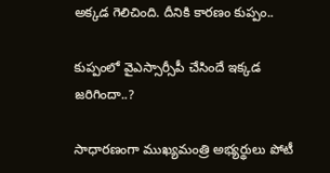అక్కడ గెలిచింది. దీనికి కారణం కుప్పం..

కుప్పంలో వైఎస్సార్సీపీ చేసిందే ఇక్కడ జరిగిందా..?

సాధారణంగా ముఖ్యమంత్రి అభ్యర్థులు పోటీ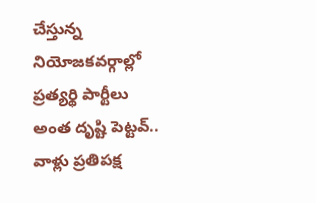చేస్తున్న నియోజకవర్గాల్లో ప్రత్యర్థి పార్టీలు అంత దృష్టి పెట్టవ్.. వాళ్లు ప్రతిపక్ష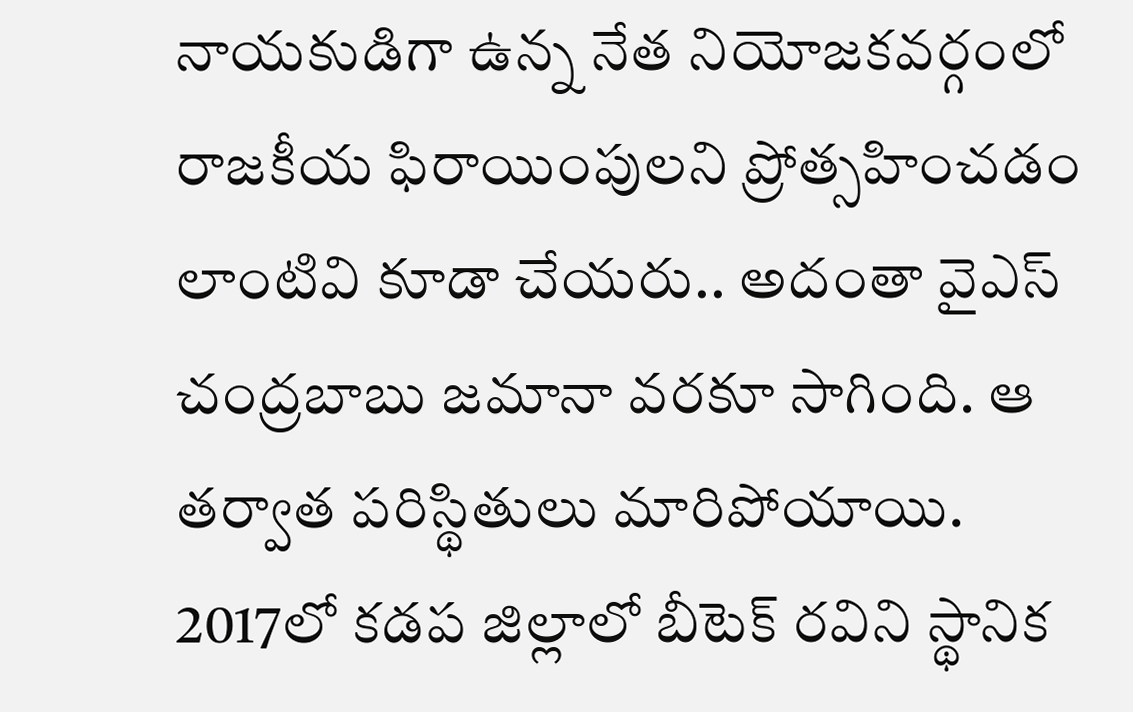నాయకుడిగా ఉన్న నేత నియోజకవర్గంలో రాజకీయ ఫిరాయింపులని ప్రోత్సహించడం లాంటివి కూడా చేయరు.. అదంతా వైఎస్ చంద్రబాబు జమానా వరకూ సాగింది. ఆ తర్వాత పరిస్థితులు మారిపోయాయి. 2017లో కడప జిల్లాలో బీటెక్‌ రవిని స్థానిక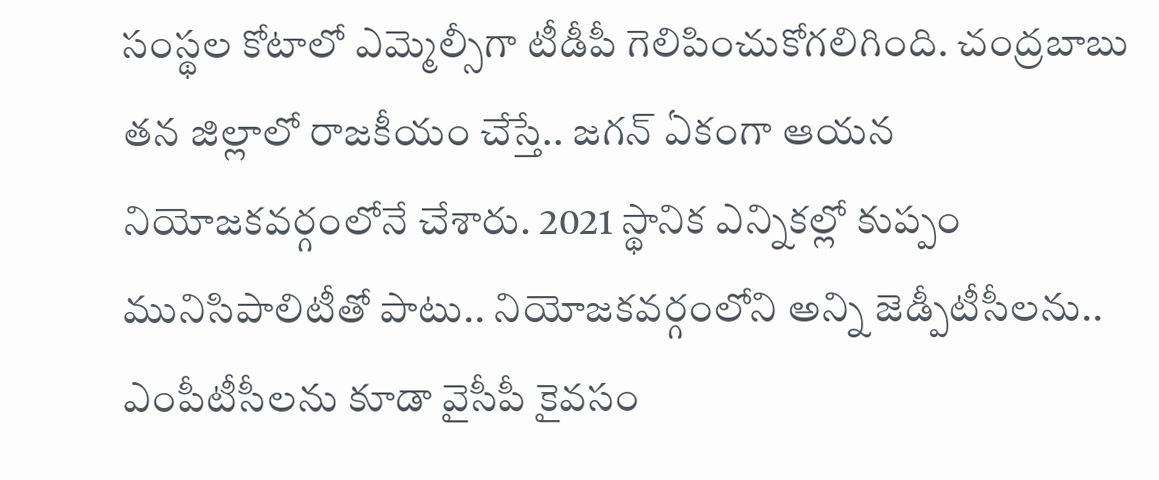సంస్థల కోటాలో ఎమ్మెల్సీగా టీడీపీ గెలిపించుకోగలిగింది. చంద్రబాబు తన జిల్లాలో రాజకీయం చేస్తే.. జగన్ ఏకంగా ఆయన నియోజకవర్గంలోనే చేశారు. 2021 స్థానిక ఎన్నికల్లో కుప్పం మునిసిపాలిటీతో పాటు.. నియోజకవర్గంలోని అన్ని జెడ్పీటీసీలను.. ఎంపీటీసీలను కూడా వైసీపీ కైవసం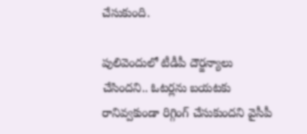చేసుకుంది.

పులివెందులో టీడీపీ దౌర్జన్యాలు చేసిందని.. ఓటర్లను బయటకు రానివ్వకుండా రిగ్గింగ్ చేసుకుందని వైసీపీ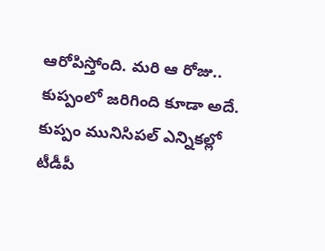ఆరోపిస్తోంది. మరి ఆ రోజు.. కుప్పంలో జరిగింది కూడా అదే. కుప్పం మునిసిపల్ ఎన్నికల్లో టీడీపీ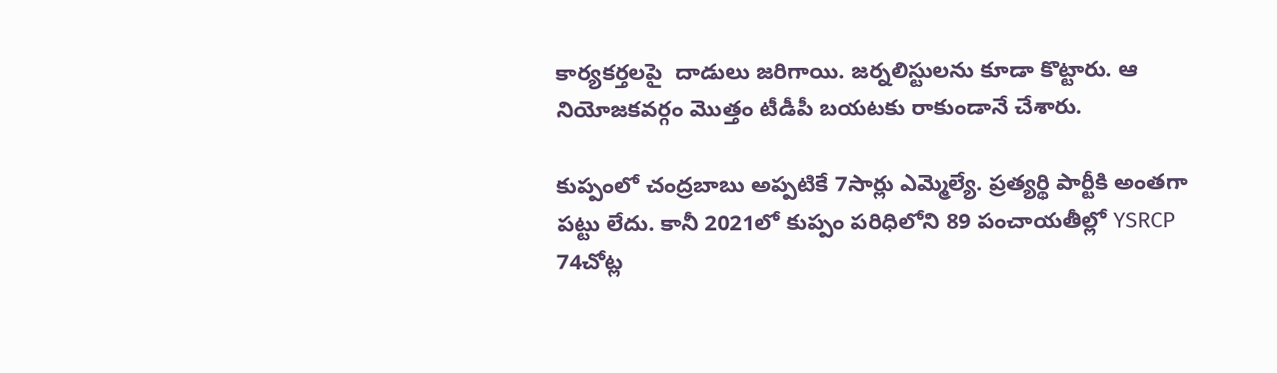కార్యకర్తలపై  దాడులు జరిగాయి. జర్నలిస్టులను కూడా కొట్టారు. ఆ నియోజకవర్గం మొత్తం టీడీపీ బయటకు రాకుండానే చేశారు.

కుప్పంలో చంద్రబాబు అప్పటికే 7సార్లు ఎమ్మెల్యే. ప్రత్యర్థి పార్టీకి అంతగా పట్టు లేదు. కానీ 2021లో కుప్పం పరిధిలోని 89 పంచాయతీల్లో YSRCP 74చోట్ల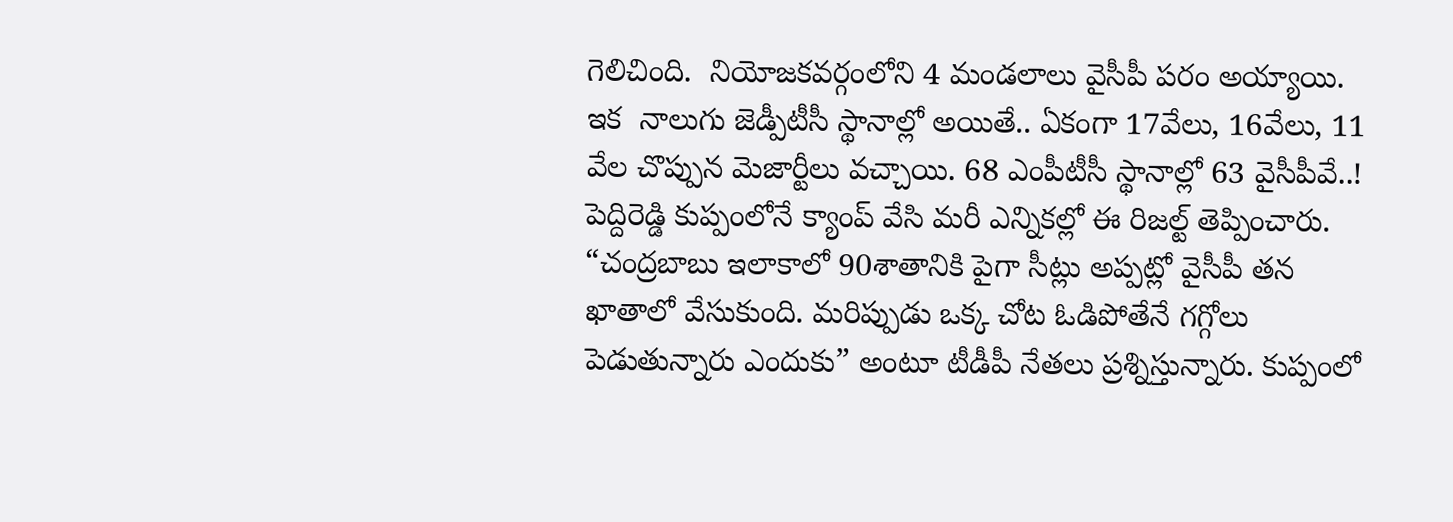గెలిచింది.  నియోజకవర్గంలోని 4 మండలాలు వైసీపీ పరం అయ్యాయి. ఇక  నాలుగు జెడ్పీటీసీ స్థానాల్లో అయితే.. ఏకంగా 17వేలు, 16వేలు, 11 వేల చొప్పున మెజార్టీలు వచ్చాయి. 68 ఎంపీటీసీ స్థానాల్లో 63 వైసీపీవే..! పెద్దిరెడ్డి కుప్పంలోనే క్యాంప్ వేసి మరీ ఎన్నికల్లో ఈ రిజల్ట్ తెప్పించారు. “చంద్రబాబు ఇలాకాలో 90శాతానికి పైగా సీట్లు అప్పట్లో వైసీపీ తన ఖాతాలో వేసుకుంది. మరిప్పుడు ఒక్క చోట ఓడిపోతేనే గగ్గోలు పెడుతున్నారు ఎందుకు” అంటూ టీడీపీ నేతలు ప్రశ్నిస్తున్నారు. కుప్పంలో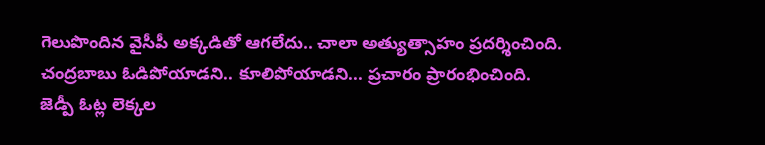గెలుపొందిన వైసీపీ అక్కడితో ఆగలేదు.. చాలా అత్యుత్సాహం ప్రదర్శించింది. చంద్రబాబు ఓడిపోయాడని.. కూలిపోయాడని... ప్రచారం ప్రారంభించింది. జెడ్పీ ఓట్ల లెక్కల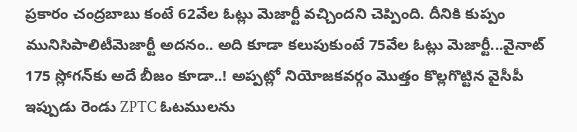ప్రకారం చంద్రబాబు కంటే 62వేల ఓట్లు మెజార్టీ వచ్చిందని చెప్పింది. దీనికి కుప్పం మునిసిపాలిటీమెజార్టీ అదనం.. అది కూడా కలుపుకుంటే 75వేల ఓట్లు మెజార్టీ...వైనాట్ 175 స్లోగన్‌కు అదే బీజం కూడా..! అప్పట్లో నియోజకవర్గం మొత్తం కొల్లగొట్టిన వైసీపీ ఇప్పుడు రెండు ZPTC ఓటములను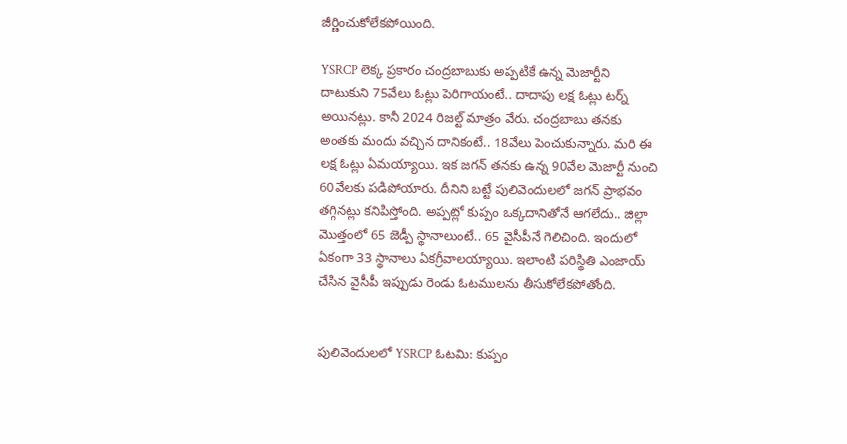జీర్ణించుకోలేకపోయింది.

YSRCP లెక్క ప్రకారం చంద్రబాబుకు అప్పటికే ఉన్న మెజార్టీని దాటుకుని 75వేలు ఓట్లు పెరిగాయంటే.. దాదాపు లక్ష ఓట్లు టర్న్ అయినట్లు. కానీ 2024 రిజల్ట్ మాత్రం వేరు. చంద్రబాబు తనకు అంతకు మందు వచ్చిన దానికంటే.. 18వేలు పెంచుకున్నారు. మరి ఈ లక్ష ఓట్లు ఏమయ్యాయి. ఇక జగన్ తనకు ఉన్న 90వేల మెజార్టీ నుంచి 60వేలకు పడిపోయారు. దీనిని బట్టే పులివెందులలో జగన్ ప్రాభవం తగ్గినట్లు కనిపిస్తోంది. అప్పట్లో కుప్పం ఒక్కదానితోనే ఆగలేదు.. జిల్లా మొత్తంలో 65 జెడ్పీ స్థానాలుంటే.. 65 వైసీపీనే గెలిచింది. ఇందులో ఏకంగా 33 స్థానాలు ఏకగ్రీవాలయ్యాయి. ఇలాంటి పరిస్థితి ఎంజాయ్‌ చేసిన వైసీపీ ఇప్పుడు రెండు ఓటములను తీసుకోలేకపోతోంది.


పులివెందులలో YSRCP ఓటమి: కుప్పం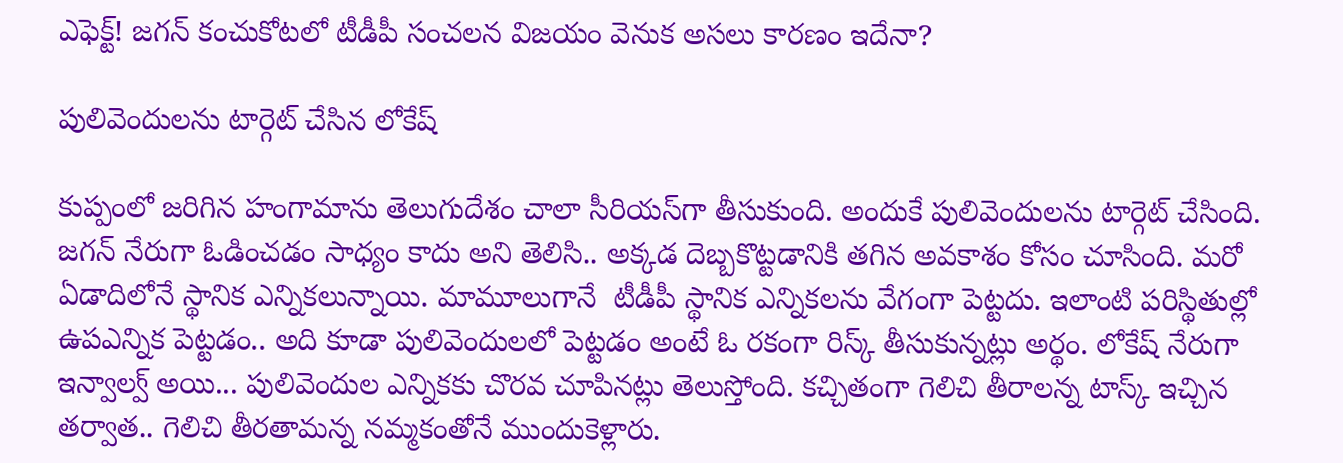ఎఫెక్ట్! జగన్ కంచుకోటలో టీడీపీ సంచలన విజయం వెనుక అసలు కారణం ఇదేనా?

పులివెందులను టార్గెట్ చేసిన లోకేష్

కుప్పంలో జరిగిన హంగామాను తెలుగుదేశం చాలా సీరియస్‌గా తీసుకుంది. అందుకే పులివెందులను టార్గెట్‌ చేసింది. జగన్ నేరుగా ఓడించడం సాధ్యం కాదు అని తెలిసి.. అక్కడ దెబ్బకొట్టడానికి తగిన అవకాశం కోసం చూసింది. మరో ఏడాదిలోనే స్థానిక ఎన్నికలున్నాయి. మామూలుగానే  టీడీపీ స్థానిక ఎన్నికలను వేగంగా పెట్టదు. ఇలాంటి పరిస్థితుల్లో ఉపఎన్నిక పెట్టడం.. అది కూడా పులివెందులలో పెట్టడం అంటే ఓ రకంగా రిస్క్ తీసుకున్నట్లు అర్థం. లోకేష్ నేరుగా ఇన్వాల్వ్ అయి... పులివెందుల ఎన్నికకు చొరవ చూపినట్లు తెలుస్తోంది. కచ్చితంగా గెలిచి తీరాలన్న టాస్క్ ఇచ్చిన తర్వాత.. గెలిచి తీరతామన్న నమ్మకంతోనే ముందుకెళ్లారు.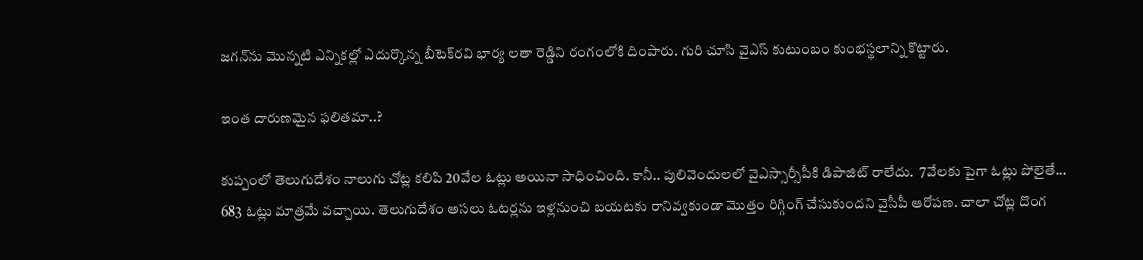జగన్‌ను మొన్నటి ఎన్నికల్లో ఎదుర్కొన్న బీటెక్‌రవి భార్య లతా రెడ్డిని రంగంలోకి దింపారు. గురి చూసి వైఎస్ కుటుంబం కుంభస్థలాన్ని కొట్టారు.

ఇంత దారుణమైన ఫలితమా..?

కుప్పంలో తెలుగుదేశం నాలుగు చోట్ల కలిపి 20వేల ఓట్లు అయినా సాధించింది. కానీ.. పులివెందులలో వైఎస్సార్సీపీకి డిపాజిట్ రాలేదు.  7వేలకు పైగా ఓట్లు పోలైతే... 683 ఓట్లు మాత్రమే వచ్చాయి. తెలుగుదేశం అసలు ఓటర్లను ఇళ్లనుంచి బయటకు రానివ్వకుండా మొత్తం రిగ్గింగ్ చేసుకుందని వైసీపీ ఆరోపణ. చాలా చోట్ల దొంగ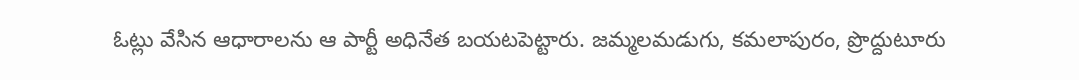ఓట్లు వేసిన ఆధారాలను ఆ పార్టీ అధినేత బయటపెట్టారు. జమ్మలమడుగు, కమలాపురం, ప్రొద్దుటూరు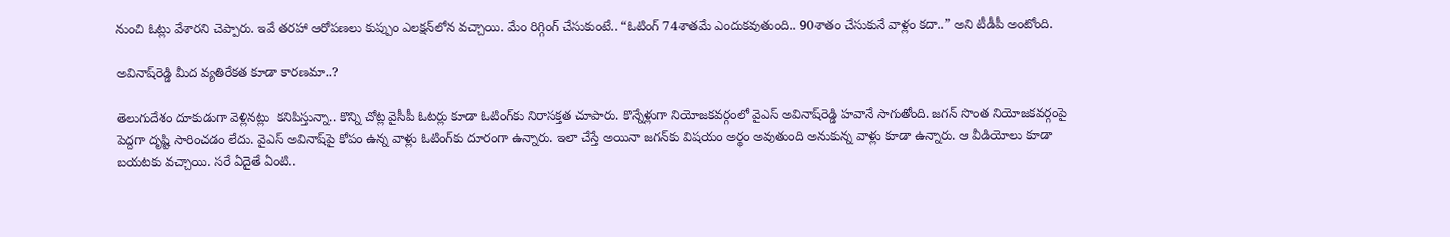నుంచి ఓట్లు వేశారని చెప్పారు. ఇవే తరహా ఆరోపణలు కుప్పుం ఎలక్షన్‌లోన వచ్చాయి. మేం రిగ్గింగ్ చేసుకుంటే.. “ఓటింగ్ 74శాతమే ఎందుకవుతుంది.. 90శాతం చేసుకునే వాళ్లం కదా..” అని టీడీపీ అంటోంది.

అవినాష్‌రెడ్డి మీద వ్యతిరేకత కూడా కారణమా..?

తెలుగుదేశం దూకుడుగా వెళ్లినట్లు  కనిపిస్తున్నా.. కొన్ని చోట్ల వైసీపీ ఓటర్లు కూడా ఓటింగ్‌కు నిరాసక్తత చూపారు. కొన్నేళ్లుగా నియోజకవర్గంలో వైఎస్ అవినాష్‌రెడ్డి హవానే సాగుతోంది. జగన్ సొంత నియోజకవర్గంపై పెద్దగా దృష్టి సారించడం లేదు. వైఎస్ అవినాష్‌పై కోపం ఉన్న వాళ్లు ఓటింగ్‌కు దూరంగా ఉన్నారు. ఇలా చేస్తే అయినా జగన్‌కు విషయం అర్థం అవుతుంది అనుకున్న వాళ్లు కూడా ఉన్నారు. ఆ వీడియోలు కూడా బయటకు వచ్చాయి. సరే ఏదైతే ఏంటి..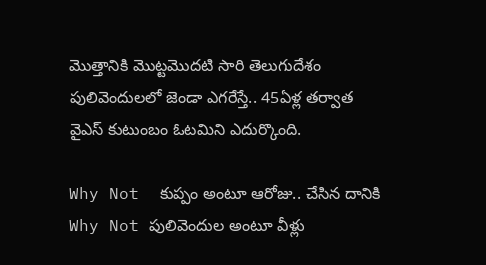మొత్తానికి మొట్టమొదటి సారి తెలుగుదేశం పులివెందులలో జెండా ఎగరేస్తే.. 45ఏళ్ల తర్వాత వైఎస్ కుటుంబం ఓటమిని ఎదుర్కొంది.

Why Not  కుప్పం అంటూ ఆరోజు.. చేసిన దానికి Why Not పులివెందుల అంటూ వీళ్లు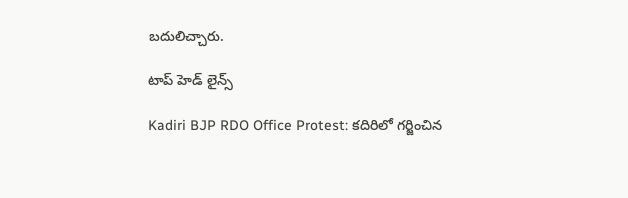బదులిచ్చారు.

టాప్ హెడ్ లైన్స్

Kadiri BJP RDO Office Protest: కదిరిలో గర్జించిన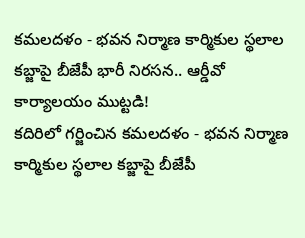కమలదళం - భవన నిర్మాణ కార్మికుల స్థలాల కబ్జాపై బీజేపీ భారీ నిరసన.. ఆర్డీవో కార్యాలయం ముట్టడి!
కదిరిలో గర్జించిన కమలదళం - భవన నిర్మాణ కార్మికుల స్థలాల కబ్జాపై బీజేపీ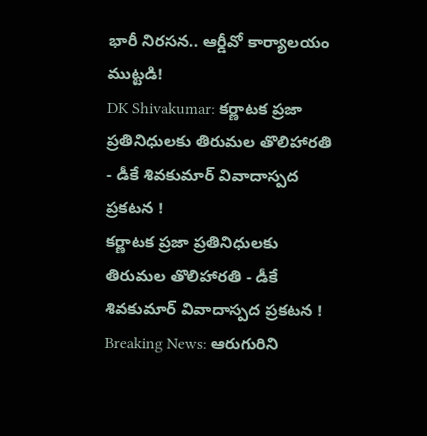భారీ నిరసన.. ఆర్డీవో కార్యాలయం ముట్టడి!
DK Shivakumar: కర్ణాటక ప్రజా ప్రతినిధులకు తిరుమల తొలిహారతి - డీకే శివకుమార్ వివాదాస్పద ప్రకటన !
కర్ణాటక ప్రజా ప్రతినిధులకు తిరుమల తొలిహారతి - డీకే శివకుమార్ వివాదాస్పద ప్రకటన !
Breaking News: ఆరుగురిని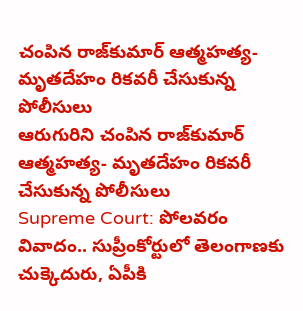చంపిన రాజ్‌కుమార్ ఆత్మహత్య- మృతదేహం రికవరీ చేసుకున్న పోలీసులు
ఆరుగురిని చంపిన రాజ్‌కుమార్ ఆత్మహత్య- మృతదేహం రికవరీ చేసుకున్న పోలీసులు
Supreme Court: పోలవరం వివాదం.. సుప్రీంకోర్టులో తెలంగాణకు చుక్కెదురు, ఏపీకి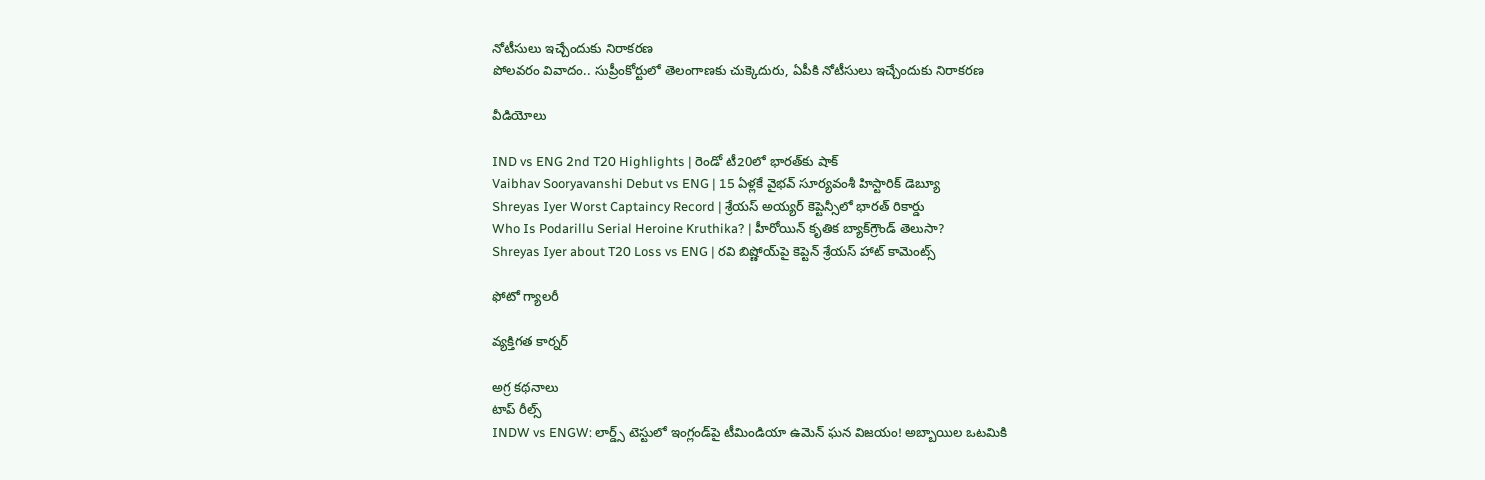నోటీసులు ఇచ్చేందుకు నిరాకరణ
పోలవరం వివాదం.. సుప్రీంకోర్టులో తెలంగాణకు చుక్కెదురు, ఏపీకి నోటీసులు ఇచ్చేందుకు నిరాకరణ

వీడియోలు

IND vs ENG 2nd T20 Highlights | రెండో టీ20లో భారత్‌కు షాక్
Vaibhav Sooryavanshi Debut vs ENG | 15 ఏళ్లకే వైభవ్ సూర్యవంశీ హిస్టారిక్ డెబ్యూ
Shreyas Iyer Worst Captaincy Record | శ్రేయస్ అయ్యర్ కెప్టెన్సీలో భారత్ రికార్డు
Who Is Podarillu Serial Heroine Kruthika? | హీరోయిన్ కృతిక బ్యాక్‌గ్రౌండ్ తెలుసా?
Shreyas Iyer about T20 Loss vs ENG | రవి బిష్ణోయ్‌పై కెప్టెన్ శ్రేయస్ హాట్ కామెంట్స్

ఫోటో గ్యాలరీ

వ్యక్తిగత కార్నర్

అగ్ర కథనాలు
టాప్ రీల్స్
INDW vs ENGW: లార్డ్స్‌ టెస్టులో ఇంగ్లండ్‌పై టీమిండియా ఉమెన్ ఘన విజయం! అబ్బాయిల ఒటమికి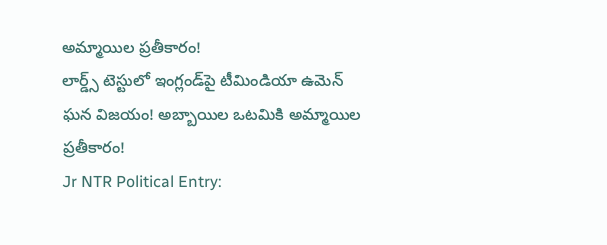అమ్మాయిల ప్రతీకారం!
లార్డ్స్‌ టెస్టులో ఇంగ్లండ్‌పై టీమిండియా ఉమెన్ ఘన విజయం! అబ్బాయిల ఒటమికి అమ్మాయిల ప్రతీకారం!
Jr NTR Political Entry: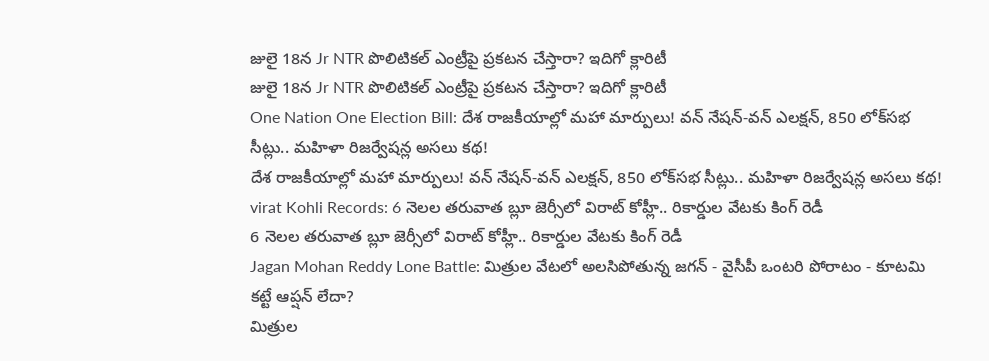జులై 18న Jr NTR పొలిటికల్ ఎంట్రీపై ప్రకటన చేస్తారా? ఇదిగో క్లారిటీ
జులై 18న Jr NTR పొలిటికల్ ఎంట్రీపై ప్రకటన చేస్తారా? ఇదిగో క్లారిటీ
One Nation One Election Bill: దేశ రాజకీయాల్లో మహా మార్పులు! వన్ నేషన్-వన్ ఎలక్షన్, 850 లోక్‌సభ సీట్లు.. మహిళా రిజర్వేషన్ల అసలు కథ!
దేశ రాజకీయాల్లో మహా మార్పులు! వన్ నేషన్-వన్ ఎలక్షన్, 850 లోక్‌సభ సీట్లు.. మహిళా రిజర్వేషన్ల అసలు కథ!
virat Kohli Records: 6 నెలల తరువాత బ్లూ జెర్సీలో విరాట్ కోహ్లీ.. రికార్డుల వేటకు కింగ్ రెడీ
6 నెలల తరువాత బ్లూ జెర్సీలో విరాట్ కోహ్లీ.. రికార్డుల వేటకు కింగ్ రెడీ
Jagan Mohan Reddy Lone Battle: మిత్రుల వేటలో అలసిపోతున్న జగన్‌ - వైసీపీ ఒంటరి పోరాటం - కూటమి కట్టే ఆప్షన్ లేదా?
మిత్రుల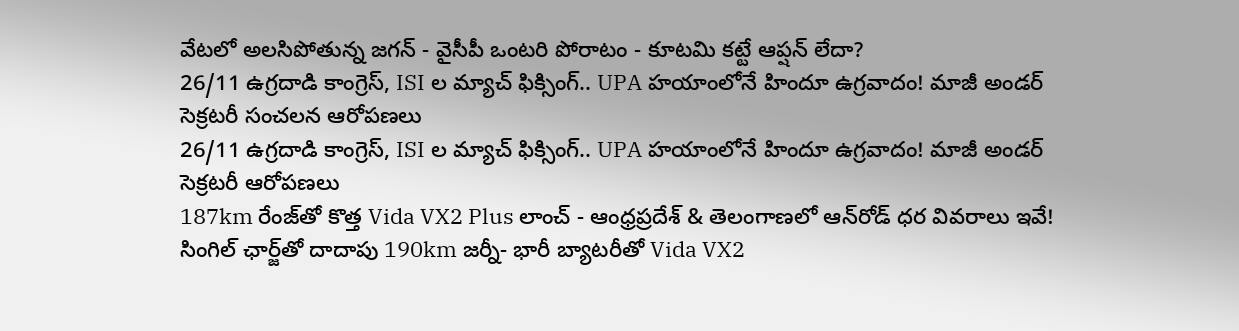వేటలో అలసిపోతున్న జగన్‌ - వైసీపీ ఒంటరి పోరాటం - కూటమి కట్టే ఆప్షన్ లేదా?
26/11 ఉగ్రదాడి కాంగ్రెస్, ISI ల మ్యాచ్ ఫిక్సింగ్.. UPA హయాంలోనే హిందూ ఉగ్రవాదం! మాజీ అండర్ సెక్రటరీ సంచలన ఆరోపణలు
26/11 ఉగ్రదాడి కాంగ్రెస్, ISI ల మ్యాచ్ ఫిక్సింగ్.. UPA హయాంలోనే హిందూ ఉగ్రవాదం! మాజీ అండర్ సెక్రటరీ ఆరోపణలు
187km రేంజ్‌తో కొత్త Vida VX2 Plus లాంచ్‌ - ఆంధ్రప్రదేశ్ & తెలంగాణలో ఆన్‌రోడ్ ధర వివరాలు ఇవే!
సింగిల్‌ ఛార్జ్‌తో దాదాపు 190km జర్నీ- భారీ బ్యాటరీతో Vida VX2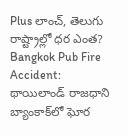Plus లాంచ్‌, తెలుగు రాష్ట్రాల్లో ధర ఎంత?
Bangkok Pub Fire Accident: థాయిలాండ్ రాజధాని బ్యాంకాక్‌లో ఘోర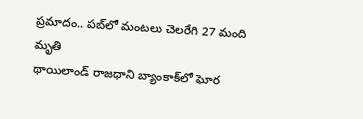ప్రమాదం.. పబ్‌లో మంటలు చెలరేగి 27 మంది మృతి
థాయిలాండ్ రాజధాని బ్యాంకాక్‌లో ఘోర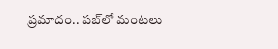ప్రమాదం.. పబ్‌లో మంటలు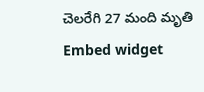చెలరేగి 27 మంది మృతి
Embed widget